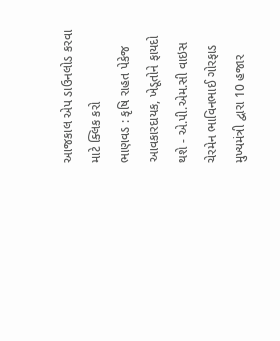આજકાલ એપ ડાઉનલોડ કરવા માટે ક્લિક કરો
ભાણવડ : કૃષિ રાહત પેકેજ આવકારદાયક, ખેડૂતોને ફાયદો થશે - એ.પી.એમ.સી વાઇસ ચેરમેન ભાવિનભાઈ ગોરફાડ
મુખ્યમંત્રી દ્વારા 10 હજાર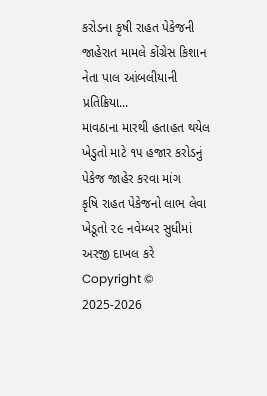કરોડના કૃષી રાહત પેકેજની જાહેરાત મામલે કોંગ્રેસ કિશાન નેતા પાલ આંબલીયાની પ્રતિક્રિયા...
માવઠાના મારથી હતાહત થયેલ ખેડુતો માટે ૧૫ હજાર કરોડનું પેકેજ જાહેર કરવા માંગ
કૃષિ રાહત પેકેજનો લાભ લેવા ખેડૂતો ૨૯ નવેમ્બર સુધીમાં અરજી દાખલ કરે
Copyright © 2025-2026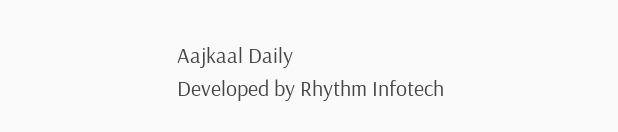Aajkaal Daily
Developed by Rhythm Infotech